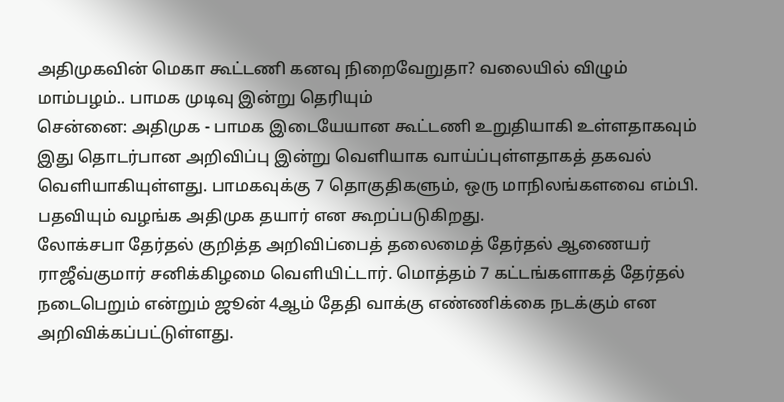அதிமுகவின் மெகா கூட்டணி கனவு நிறைவேறுதா? வலையில் விழும் மாம்பழம்.. பாமக முடிவு இன்று தெரியும்
சென்னை: அதிமுக - பாமக இடையேயான கூட்டணி உறுதியாகி உள்ளதாகவும் இது தொடர்பான அறிவிப்பு இன்று வெளியாக வாய்ப்புள்ளதாகத் தகவல் வெளியாகியுள்ளது. பாமகவுக்கு 7 தொகுதிகளும், ஒரு மாநிலங்களவை எம்பி. பதவியும் வழங்க அதிமுக தயார் என கூறப்படுகிறது.
லோக்சபா தேர்தல் குறித்த அறிவிப்பைத் தலைமைத் தேர்தல் ஆணையர் ராஜீவ்குமார் சனிக்கிழமை வெளியிட்டார். மொத்தம் 7 கட்டங்களாகத் தேர்தல் நடைபெறும் என்றும் ஜூன் 4ஆம் தேதி வாக்கு எண்ணிக்கை நடக்கும் என அறிவிக்கப்பட்டுள்ளது.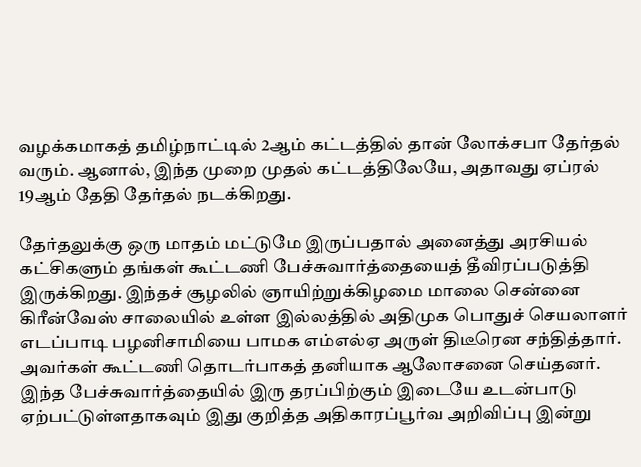வழக்கமாகத் தமிழ்நாட்டில் 2ஆம் கட்டத்தில் தான் லோக்சபா தேர்தல் வரும். ஆனால், இந்த முறை முதல் கட்டத்திலேயே, அதாவது ஏப்ரல் 19ஆம் தேதி தேர்தல் நடக்கிறது.

தேர்தலுக்கு ஒரு மாதம் மட்டுமே இருப்பதால் அனைத்து அரசியல் கட்சிகளும் தங்கள் கூட்டணி பேச்சுவார்த்தையைத் தீவிரப்படுத்தி இருக்கிறது. இந்தச் சூழலில் ஞாயிற்றுக்கிழமை மாலை சென்னை கிரீன்வேஸ் சாலையில் உள்ள இல்லத்தில் அதிமுக பொதுச் செயலாளர் எடப்பாடி பழனிசாமியை பாமக எம்எல்ஏ அருள் திடீரென சந்தித்தார்.
அவர்கள் கூட்டணி தொடர்பாகத் தனியாக ஆலோசனை செய்தனர். இந்த பேச்சுவார்த்தையில் இரு தரப்பிற்கும் இடையே உடன்பாடு ஏற்பட்டுள்ளதாகவும் இது குறித்த அதிகாரப்பூர்வ அறிவிப்பு இன்று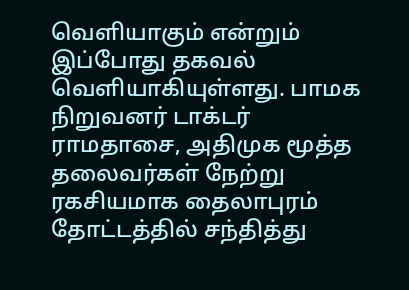வெளியாகும் என்றும் இப்போது தகவல் வெளியாகியுள்ளது. பாமக நிறுவனர் டாக்டர் ராமதாசை, அதிமுக மூத்த தலைவர்கள் நேற்று ரகசியமாக தைலாபுரம் தோட்டத்தில் சந்தித்து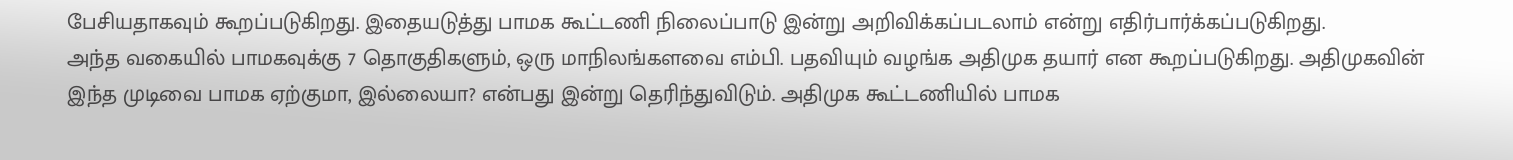பேசியதாகவும் கூறப்படுகிறது. இதையடுத்து பாமக கூட்டணி நிலைப்பாடு இன்று அறிவிக்கப்படலாம் என்று எதிர்பார்க்கப்படுகிறது.
அந்த வகையில் பாமகவுக்கு 7 தொகுதிகளும், ஒரு மாநிலங்களவை எம்பி. பதவியும் வழங்க அதிமுக தயார் என கூறப்படுகிறது. அதிமுகவின் இந்த முடிவை பாமக ஏற்குமா, இல்லையா? என்பது இன்று தெரிந்துவிடும். அதிமுக கூட்டணியில் பாமக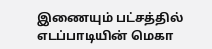இணையும் பட்சத்தில் எடப்பாடியின் மெகா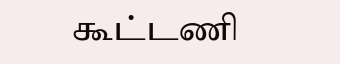கூட்டணி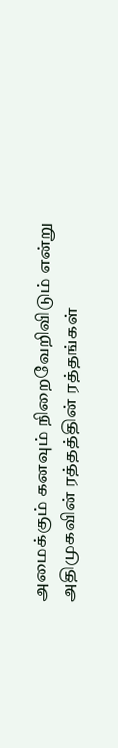அமைக்கும் கனவும் நிறைவேறிவிடும் என்று அதிமுகவின் ரத்தத்தின் ரத்தங்கள்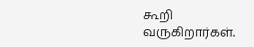கூறி வருகிறார்கள்.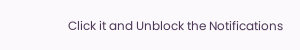Click it and Unblock the Notifications